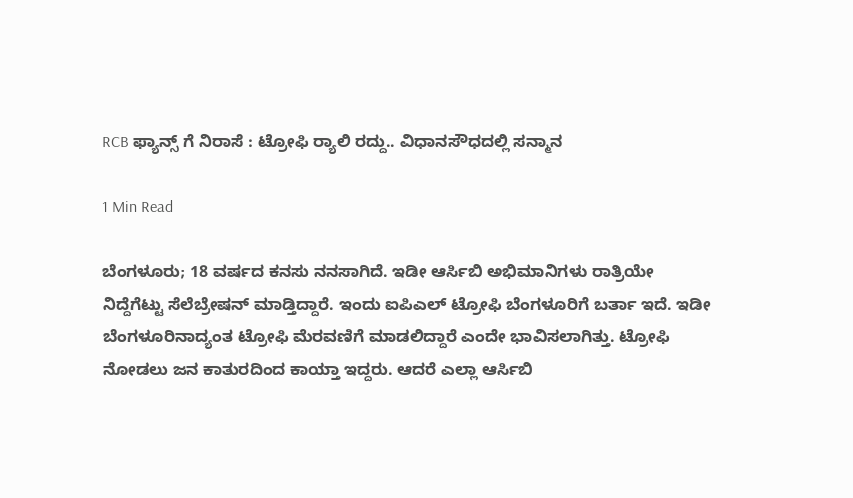RCB ಫ್ಯಾನ್ಸ್ ಗೆ ನಿರಾಸೆ : ಟ್ರೋಫಿ ರ‌್ಯಾಲಿ ರದ್ದು.. ವಿಧಾನಸೌಧದಲ್ಲಿ ಸನ್ಮಾನ

1 Min Read

ಬೆಂಗಳೂರು; 18 ವರ್ಷದ ಕನಸು ನನಸಾಗಿದೆ. ಇಡೀ ಆರ್ಸಿಬಿ ಅಭಿಮಾನಿಗಳು ರಾತ್ರಿಯೇ ನಿದ್ದೆಗೆಟ್ಟು ಸೆಲೆಬ್ರೇಷನ್ ಮಾಡ್ತಿದ್ದಾರೆ. ಇಂದು ಐಪಿಎಲ್ ಟ್ರೋಫಿ ಬೆಂಗಳೂರಿಗೆ ಬರ್ತಾ ಇದೆ. ಇಡೀ ಬೆಂಗಳೂರಿನಾದ್ಯಂತ ಟ್ರೋಫಿ ಮೆರವಣಿಗೆ ಮಾಡಲಿದ್ದಾರೆ ಎಂದೇ ಭಾವಿಸಲಾಗಿತ್ತು. ಟ್ರೋಫಿ ನೋಡಲು ಜನ ಕಾತುರದಿಂದ ಕಾಯ್ತಾ ಇದ್ದರು. ಆದರೆ ಎಲ್ಲಾ ಆರ್ಸಿಬಿ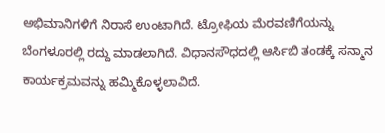ಅಭಿಮಾನಿಗಳಿಗೆ ನಿರಾಸೆ ಉಂಟಾಗಿದೆ. ಟ್ರೋಫಿಯ ಮೆರವಣಿಗೆಯನ್ನು ಬೆಂಗಳೂರಲ್ಲಿ ರದ್ದು ಮಾಡಲಾಗಿದೆ. ವಿಧಾನಸೌಧದಲ್ಲಿ ಆರ್ಸಿಬಿ ತಂಡಕ್ಕೆ ಸನ್ಮಾನ ಕಾರ್ಯಕ್ರಮವನ್ನು ಹಮ್ಮಿಕೊಳ್ಳಲಾವಿದೆ.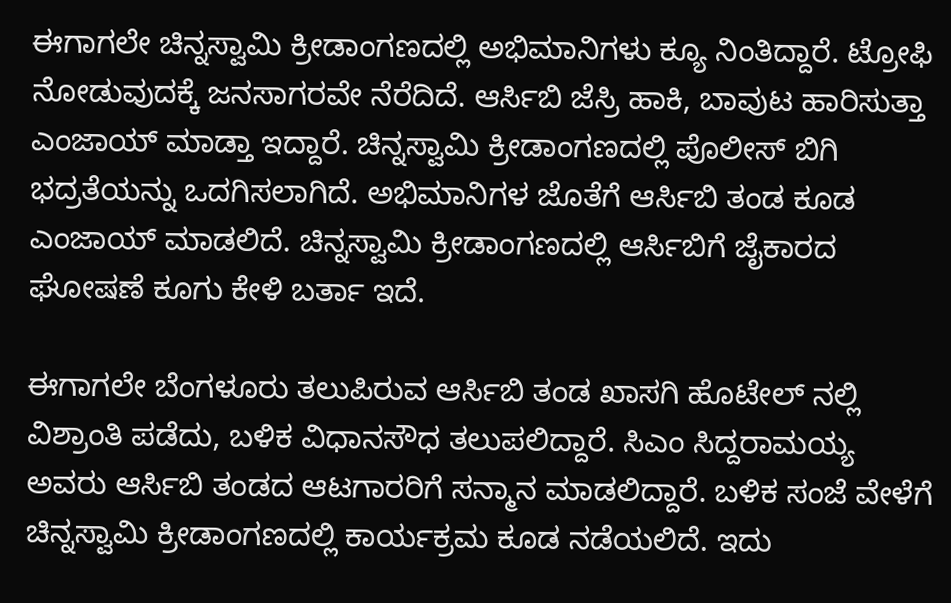ಈಗಾಗಲೇ ಚಿನ್ನಸ್ವಾಮಿ ಕ್ರೀಡಾಂಗಣದಲ್ಲಿ ಅಭಿಮಾನಿಗಳು ಕ್ಯೂ ನಿಂತಿದ್ದಾರೆ. ಟ್ರೋಫಿ ನೋಡುವುದಕ್ಕೆ ಜನಸಾಗರವೇ ನೆರೆದಿದೆ. ಆರ್ಸಿಬಿ ಜೆಸ್ರಿ ಹಾಕಿ, ಬಾವುಟ ಹಾರಿಸುತ್ತಾ ಎಂಜಾಯ್ ಮಾಡ್ತಾ ಇದ್ದಾರೆ. ಚಿನ್ನಸ್ವಾಮಿ ಕ್ರೀಡಾಂಗಣದಲ್ಲಿ ಪೊಲೀಸ್ ಬಿಗಿ ಭದ್ರತೆಯನ್ನು ಒದಗಿಸಲಾಗಿದೆ. ಅಭಿಮಾನಿಗಳ ಜೊತೆಗೆ ಆರ್ಸಿಬಿ ತಂಡ ಕೂಡ ಎಂಜಾಯ್ ಮಾಡಲಿದೆ. ಚಿನ್ನಸ್ವಾಮಿ ಕ್ರೀಡಾಂಗಣದಲ್ಲಿ ಆರ್ಸಿಬಿಗೆ ಜೈಕಾರದ ಘೋಷಣೆ ಕೂಗು ಕೇಳಿ ಬರ್ತಾ ಇದೆ.

ಈಗಾಗಲೇ ಬೆಂಗಳೂರು ತಲುಪಿರುವ ಆರ್ಸಿಬಿ ತಂಡ ಖಾಸಗಿ ಹೊಟೇಲ್ ನಲ್ಲಿ ವಿಶ್ರಾಂತಿ ಪಡೆದು, ಬಳಿಕ ವಿಧಾನಸೌಧ ತಲುಪಲಿದ್ದಾರೆ. ಸಿಎಂ ಸಿದ್ದರಾಮಯ್ಯ ಅವರು ಆರ್ಸಿಬಿ ತಂಡದ ಆಟಗಾರರಿಗೆ ಸನ್ಮಾನ ಮಾಡಲಿದ್ದಾರೆ. ಬಳಿಕ ಸಂಜೆ ವೇಳೆಗೆ ಚಿನ್ನಸ್ವಾಮಿ ಕ್ರೀಡಾಂಗಣದಲ್ಲಿ ಕಾರ್ಯಕ್ರಮ ಕೂಡ ನಡೆಯಲಿದೆ. ಇದು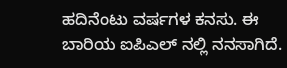ಹದಿನೆಂಟು ವರ್ಷಗಳ ಕನಸು. ಈ ಬಾರಿಯ ಐಪಿಎಲ್ ನಲ್ಲಿ ನನಸಾಗಿದೆ.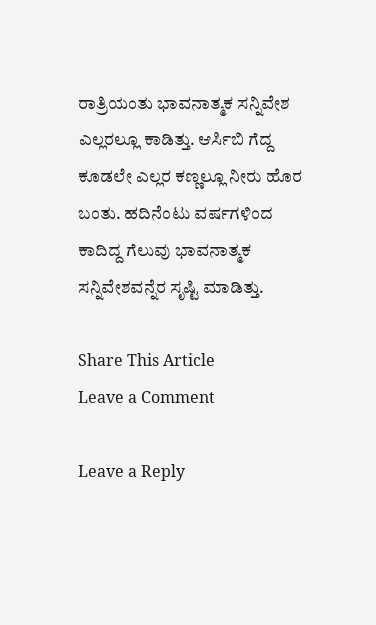ರಾತ್ರಿಯಂತು ಭಾವನಾತ್ಮಕ ಸನ್ನಿವೇಶ ಎಲ್ಲರಲ್ಲೂ ಕಾಡಿತ್ತು. ಆರ್ಸಿಬಿ ಗೆದ್ದ ಕೂಡಲೇ ಎಲ್ಲರ ಕಣ್ಣಲ್ಲೂ ನೀರು ಹೊರ ಬಂತು. ಹದಿನೆಂಟು ವರ್ಷಗಳಿಂದ ಕಾದಿದ್ದ ಗೆಲುವು ಭಾವನಾತ್ಮಕ ಸನ್ನಿವೇಶವನ್ನೆರ ಸೃಷ್ಟಿ ಮಾಡಿತ್ತು.

Share This Article
Leave a Comment

Leave a Reply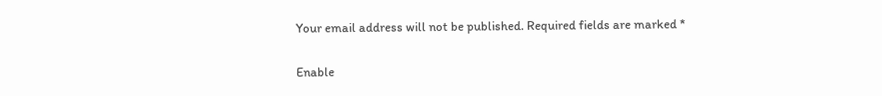Your email address will not be published. Required fields are marked *

Enable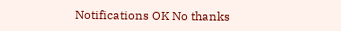Notifications OK No thanks